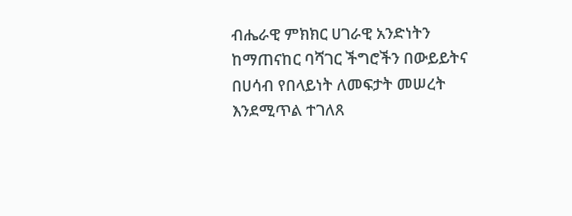ብሔራዊ ምክክር ሀገራዊ አንድነትን ከማጠናከር ባሻገር ችግሮችን በውይይትና በሀሳብ የበላይነት ለመፍታት መሠረት እንደሚጥል ተገለጸ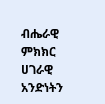ብሔራዊ ምክክር ሀገራዊ አንድነትን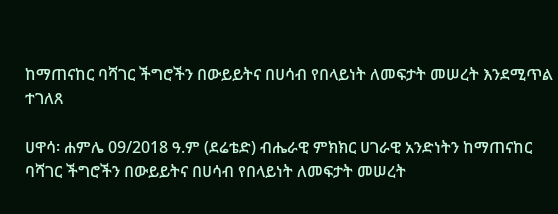ከማጠናከር ባሻገር ችግሮችን በውይይትና በሀሳብ የበላይነት ለመፍታት መሠረት እንደሚጥል ተገለጸ

ሀዋሳ፡ ሐምሌ 09/2018 ዓ.ም (ደሬቴድ) ብሔራዊ ምክክር ሀገራዊ አንድነትን ከማጠናከር ባሻገር ችግሮችን በውይይትና በሀሳብ የበላይነት ለመፍታት መሠረት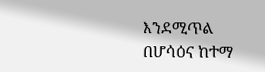እንደሚጥል በሆሳዕና ከተማ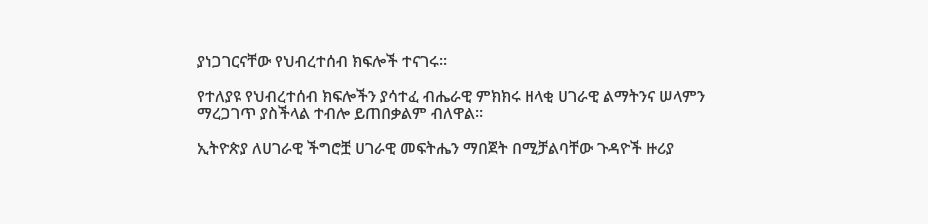ያነጋገርናቸው የህብረተሰብ ክፍሎች ተናገሩ፡፡

የተለያዩ የህብረተሰብ ክፍሎችን ያሳተፈ ብሔራዊ ምክክሩ ዘላቂ ሀገራዊ ልማትንና ሠላምን ማረጋገጥ ያስችላል ተብሎ ይጠበቃልም ብለዋል።

ኢትዮጵያ ለሀገራዊ ችግሮቿ ሀገራዊ መፍትሔን ማበጀት በሚቻልባቸው ጉዳዮች ዙሪያ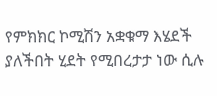የምክክር ኮሚሽን አቋቁማ እሄደች ያለችበት ሂደት የሚበረታታ ነው ሲሉ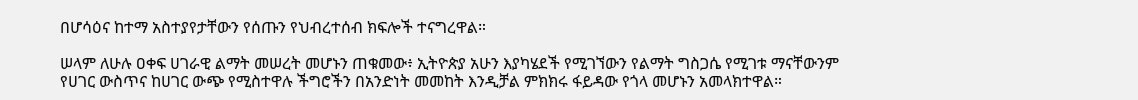በሆሳዕና ከተማ አስተያየታቸውን የሰጡን የህብረተሰብ ክፍሎች ተናግረዋል።

ሠላም ለሁሉ ዐቀፍ ሀገራዊ ልማት መሠረት መሆኑን ጠቁመው፥ ኢትዮጵያ አሁን እያካሄደች የሚገኘውን የልማት ግስጋሴ የሚገቱ ማናቸውንም የሀገር ውስጥና ከሀገር ውጭ የሚስተዋሉ ችግሮችን በአንድነት መመከት እንዲቻል ምክክሩ ፋይዳው የጎላ መሆኑን አመላክተዋል።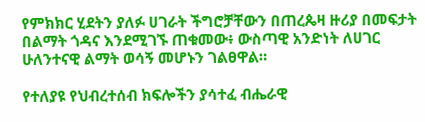የምክክር ሂደትን ያለፉ ሀገራት ችግሮቻቸውን በጠረጴዛ ዙሪያ በመፍታት በልማት ጎዳና እንደሚገኙ ጠቁመው፥ ውስጣዊ አንድነት ለሀገር ሁለንተናዊ ልማት ወሳኝ መሆኑን ገልፀዋል።

የተለያዩ የህብረተሰብ ክፍሎችን ያሳተፈ ብሔራዊ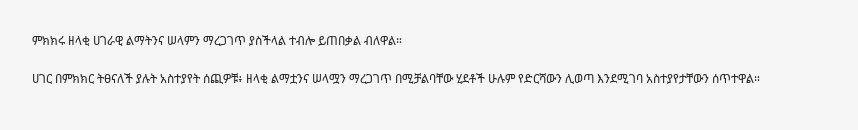ምክክሩ ዘላቂ ሀገራዊ ልማትንና ሠላምን ማረጋገጥ ያስችላል ተብሎ ይጠበቃል ብለዋል።

ሀገር በምክክር ትፀናለች ያሉት አስተያየት ሰጪዎቹ፥ ዘላቂ ልማቷንና ሠላሟን ማረጋገጥ በሚቻልባቸው ሂደቶች ሁሉም የድርሻውን ሊወጣ እንደሚገባ አስተያየታቸውን ሰጥተዋል።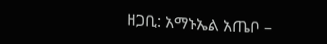ዘጋቢ: አማኑኤል አጤቦ –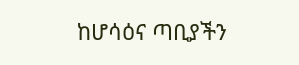ከሆሳዕና ጣቢያችን